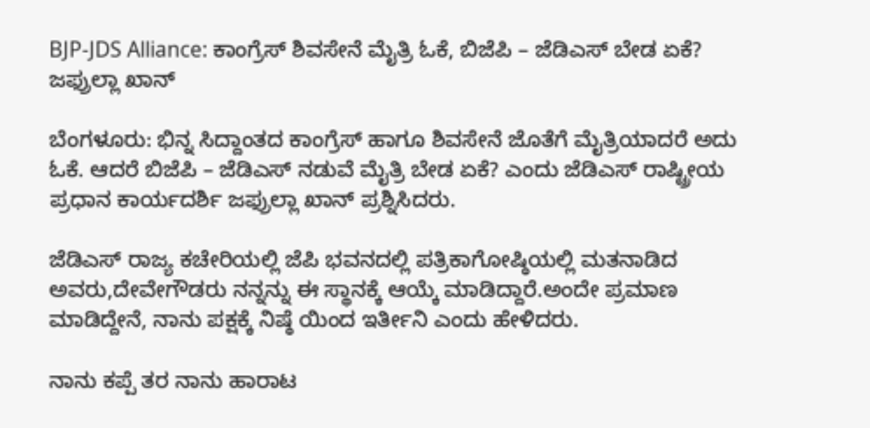BJP-JDS Alliance: ಕಾಂಗ್ರೆಸ್ ಶಿವಸೇನೆ ಮೈತ್ರಿ‌‌ ಓಕೆ, ಬಿಜೆಪಿ – ಜೆಡಿಎಸ್ ಬೇಡ ಏಕೆ? ಜಫ್ರುಲ್ಲಾ ಖಾನ್

ಬೆಂಗಳೂರು: ಭಿನ್ನ ಸಿದ್ದಾಂತದ ಕಾಂಗ್ರೆಸ್ ಹಾಗೂ ಶಿವಸೇನೆ ಜೊತೆಗೆ ಮೈತ್ರಿ‌‌ಯಾದರೆ ಅದು ಓಕೆ. ಆದರೆ ಬಿಜೆಪಿ – ಜೆಡಿಎಸ್ ನಡುವೆ ಮೈತ್ರಿ ಬೇಡ ಏಕೆ? ಎಂದು ಜೆಡಿಎಸ್ ರಾಷ್ಟ್ರೀಯ ಪ್ರಧಾನ ಕಾರ್ಯದರ್ಶಿ ಜಫ್ರುಲ್ಲಾ ಖಾನ್ ಪ್ರಶ್ನಿಸಿದರು.

ಜೆಡಿಎಸ್ ರಾಜ್ಯ ಕಚೇರಿಯಲ್ಲಿ ಜೆಪಿ ಭವನದಲ್ಲಿ ಪತ್ರಿಕಾಗೋಷ್ಠಿಯಲ್ಲಿ ಮತನಾಡಿದ ಅವರು,ದೇವೇಗೌಡರು ನನ್ನನ್ನು ಈ ಸ್ಥಾನಕ್ಕೆ ಆಯ್ಕೆ ಮಾಡಿದ್ದಾರೆ.ಅಂದೇ ಪ್ರಮಾಣ ಮಾಡಿದ್ದೇನೆ, ನಾನು ಪಕ್ಷಕ್ಕೆ ನಿಷ್ಠೆ ಯಿಂದ ಇರ್ತೀನಿ ಎಂದು ಹೇಳಿದರು.

ನಾನು ಕಪ್ಪೆ ತರ ನಾನು ಹಾರಾಟ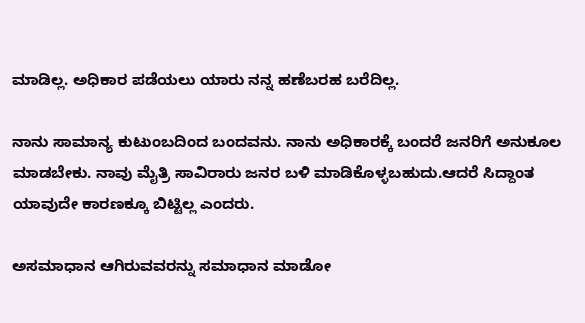ಮಾಡಿಲ್ಲ. ಅಧಿಕಾರ ಪಡೆಯಲು ಯಾರು ನನ್ನ ಹಣೆಬರಹ ಬರೆದಿಲ್ಲ.

ನಾನು ಸಾಮಾನ್ಯ ಕುಟುಂಬದಿಂದ ಬಂದವನು. ನಾನು ಅಧಿಕಾರಕ್ಕೆ ಬಂದರೆ ಜನರಿಗೆ ಅನುಕೂಲ ಮಾಡಬೇಕು. ನಾವು ಮೈತ್ರಿ ಸಾವಿರಾರು ಜನರ ಬಳಿ ಮಾಡಿಕೊಳ್ಳಬಹುದು.ಆದರೆ ಸಿದ್ದಾಂತ ಯಾವುದೇ ಕಾರಣಕ್ಕೂ ಬಿಟ್ಟಿಲ್ಲ ಎಂದರು.

ಅಸಮಾಧಾನ ಆಗಿರುವವರನ್ನು ಸಮಾಧಾನ ಮಾಡೋ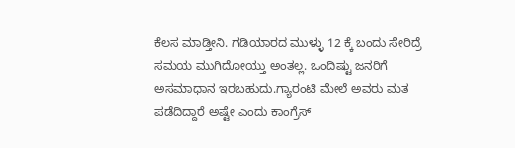ಕೆಲಸ ಮಾಡ್ತೀನಿ. ಗಡಿಯಾರದ ಮುಳ್ಳು 12 ಕ್ಕೆ ಬಂದು ಸೇರಿದ್ರೆ ಸಮಯ ಮುಗಿದೋಯ್ತು ಅಂತಲ್ಲ. ಒಂದಿಷ್ಟು ಜನರಿಗೆ ಅಸಮಾಧಾನ ಇರಬಹುದು.ಗ್ಯಾರಂಟಿ ಮೇಲೆ ಅವರು ಮತ ಪಡೆದಿದ್ದಾರೆ ಅಷ್ಟೇ ಎಂದು ಕಾಂಗ್ರೆಸ್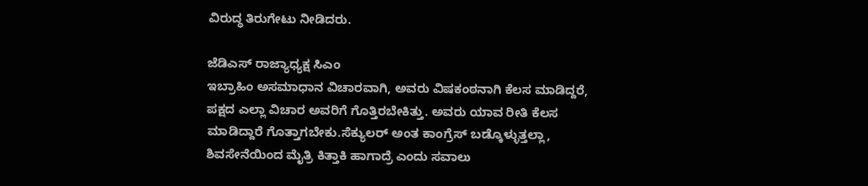ವಿರುದ್ಧ ತಿರುಗೇಟು ನೀಡಿದರು.

ಜೆಡಿಎಸ್ ರಾಜ್ಯಾಧ್ಯಕ್ಷ ಸಿಎಂ‌
ಇಬ್ರಾಹಿಂ ಅಸಮಾಧಾನ ವಿಚಾರವಾಗಿ, ಅವರು ವಿಷಕಂಠನಾಗಿ ಕೆಲಸ ಮಾಡಿದ್ದರೆ, ಪಕ್ಷದ ಎಲ್ಲಾ ವಿಚಾರ ಅವರಿಗೆ ಗೊತ್ತಿರಬೇಕಿತ್ತು. ಅವರು ಯಾವ ರೀತಿ ಕೆಲಸ ಮಾಡಿದ್ದಾರೆ ಗೊತ್ತಾಗಬೇಕು.ಸೆಕ್ಯುಲರ್ ಅಂತ ಕಾಂಗ್ರೆಸ್ ಬಡ್ಕೊಳ್ಳುತ್ತಲ್ಲಾ, ಶಿವಸೇನೆಯಿಂದ ಮೈತ್ರಿ ಕಿತ್ತಾಕಿ ಹಾಗಾದ್ರೆ ಎಂದು ಸವಾಲು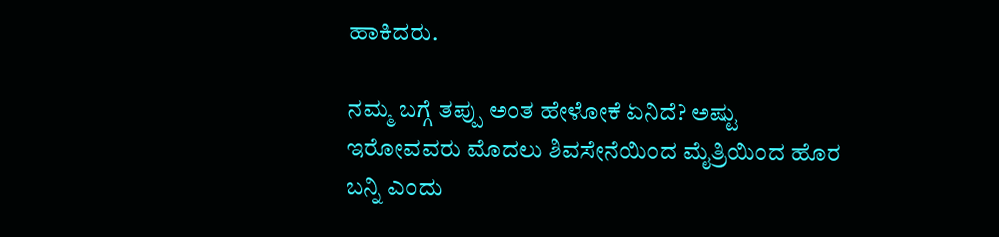ಹಾಕಿದರು.

ನಮ್ಮ ಬಗ್ಗೆ ತಪ್ಪು ಅಂತ ಹೇಳೋಕೆ ಏನಿದೆ? ಅಷ್ಟು ಇರೋವವರು ಮೊದಲು ಶಿವಸೇನೆಯಿಂದ ಮೈತ್ರಿಯಿಂದ ಹೊರ ಬನ್ನಿ ಎಂದು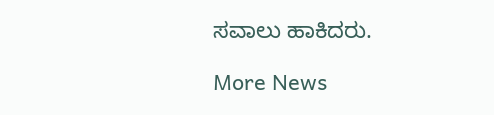ಸವಾಲು ಹಾಕಿದರು.

More News